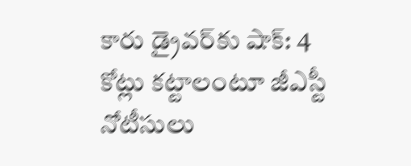కారు డ్రైవర్‌కు షాక్: 4 కోట్లు కట్టాలంటూ జీఎస్టీ నోటీసులు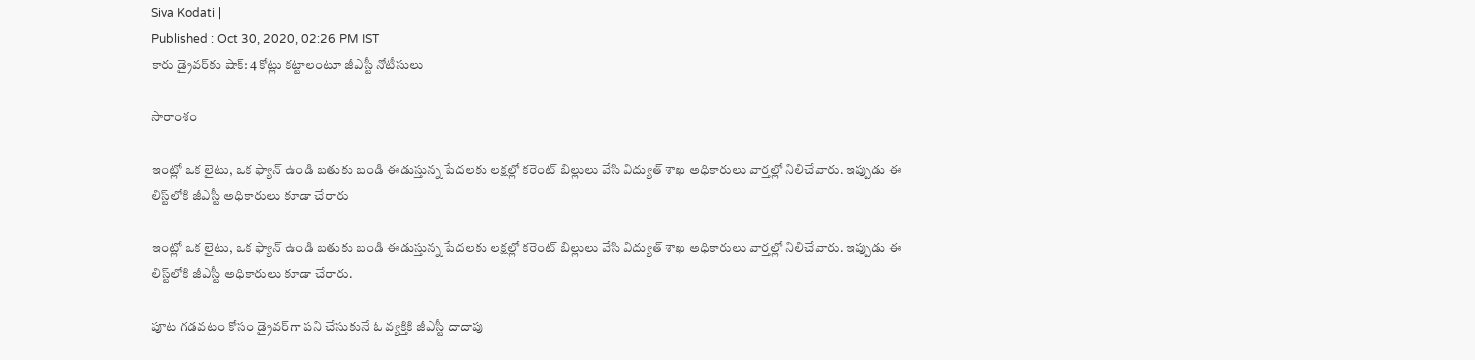Siva Kodati |
Published : Oct 30, 2020, 02:26 PM IST
కారు డ్రైవర్‌కు షాక్: 4 కోట్లు కట్టాలంటూ జీఎస్టీ నోటీసులు

సారాంశం

ఇంట్లో ఒక లైటు, ఒక ఫ్యాన్ ఉండి బతుకు బండి ఈడుస్తున్న పేదలకు లక్షల్లో కరెంట్ బిల్లులు వేసి విద్యుత్ శాఖ అధికారులు వార్తల్లో నిలిచేవారు. ఇప్పుడు ఈ లిస్ట్‌లోకి జీఎస్టీ అధికారులు కూడా చేరారు

ఇంట్లో ఒక లైటు, ఒక ఫ్యాన్ ఉండి బతుకు బండి ఈడుస్తున్న పేదలకు లక్షల్లో కరెంట్ బిల్లులు వేసి విద్యుత్ శాఖ అధికారులు వార్తల్లో నిలిచేవారు. ఇప్పుడు ఈ లిస్ట్‌లోకి జీఎస్టీ అధికారులు కూడా చేరారు.

పూట గడవటం కోసం డ్రైవర్‌గా‌ పని చేసుకునే ఓ వ్యక్తికి జీఎస్టీ దాదాపు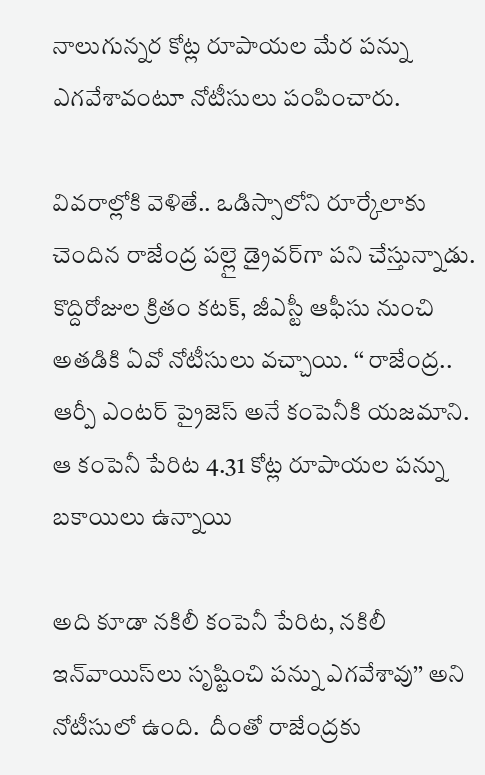నాలుగున్నర కోట్ల రూపాయల మేర పన్ను ఎగవేశావంటూ నోటీసులు పంపించారు.

వివరాల్లోకి వెళితే.. ఒడిస్సాలోని రూర్కేలాకు చెందిన రాజేంద్ర పల్లై డ్రైవర్‌గా పని చేస్తున్నాడు. కొద్దిరోజుల క్రితం కటక్‌, జీఎస్టీ ఆఫీసు నుంచి అతడికి ఏవో నోటీసులు వచ్చాయి. ‘‘ రాజేంద్ర.. ఆర్పీ ఎంటర్ ‌ప్రైజెస్‌ అనే కంపెనీకి యజమాని. ఆ కంపెనీ పేరిట 4.31 కోట్ల రూపాయల పన్ను బకాయిలు ఉన్నాయి

అది కూడా నకిలీ కంపెనీ పేరిట, నకిలీ ఇన్‌వాయిస్‌లు సృష్టించి పన్ను ఎగవేశావు’’ అని నోటీసులో ఉంది.  దీంతో రాజేంద్రకు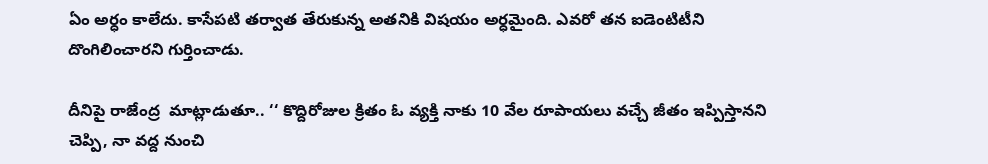ఏం అర్ధం కాలేదు. కాసేపటి తర్వాత తేరుకున్న అతనికి విషయం అర్ధమైంది. ఎవరో తన ఐడెంటిటీని దొంగిలించారని గుర్తించాడు.

దీనిపై రాజేంద్ర  మాట్లాడుతూ.. ‘‘ కొద్దిరోజుల క్రితం ఓ వ్యక్తి నాకు 10 వేల రూపాయలు వచ్చే జీతం ఇప్పిస్తానని చెప్పి, నా వద్ద నుంచి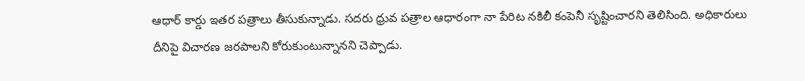ఆధార్‌ కార్డు ఇతర పత్రాలు తీసుకున్నాడు. సదరు ధ్రువ పత్రాల ఆధారంగా నా పేరిట నకిలీ కంపెనీ సృష్టించారని తెలిసింది. అధికారులు దీనిపై విచారణ జరపాలని కోరుకుంటున్నానని చెప్పాడు.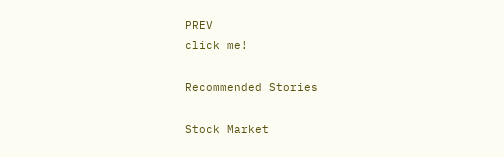PREV
click me!

Recommended Stories

Stock Market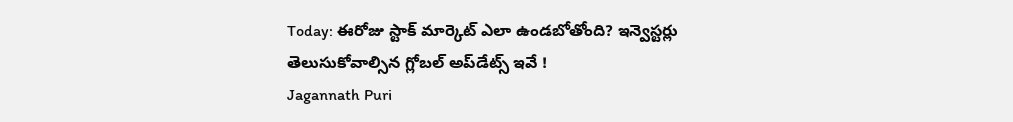Today: ఈరోజు స్టాక్ మార్కెట్ ఎలా ఉండబోతోంది? ఇన్వెస్టర్లు తెలుసుకోవాల్సిన గ్లోబల్ అప్‌డేట్స్ ఇవే !
Jagannath Puri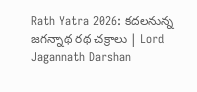Rath Yatra 2026: కదలనున్న జగన్నాథ రథ చక్రాలు | Lord Jagannath Darshan